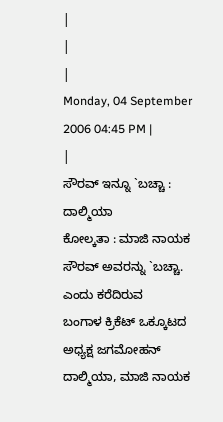|
|
|
Monday, 04 September 2006 04:45 PM |
|
ಸೌರವ್ ಇನ್ನೂ `ಬಚ್ಚಾ :
ದಾಲ್ಮಿಯಾ
ಕೋಲ್ಕತಾ : ಮಾಜಿ ನಾಯಕ
ಸೌರವ್ ಅವರನ್ನು `ಬಚ್ಚಾ. ಎಂದು ಕರೆದಿರುವ
ಬಂಗಾಳ ಕ್ರಿಕೆಟ್ ಒಕ್ಕೂಟದ ಅಧ್ಯಕ್ಷ ಜಗಮೋಹನ್ ದಾಲ್ಮಿಯಾ, ಮಾಜಿ ನಾಯಕ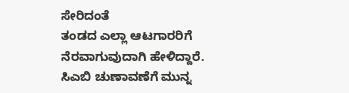ಸೇರಿದಂತೆ
ತಂಡದ ಎಲ್ಲಾ ಆಟಗಾರರಿಗೆ ನೆರವಾಗುವುದಾಗಿ ಹೇಳಿದ್ದಾರೆ.
ಸಿಎಬಿ ಚುಣಾವಣೆಗೆ ಮುನ್ನ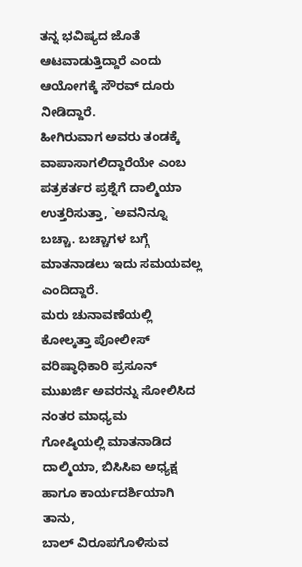ತನ್ನ ಭವಿಷ್ಯದ ಜೊತೆ ಆಟವಾಡುತ್ತಿದ್ದಾರೆ ಎಂದು ಆಯೋಗಕ್ಕೆ ಸೌರವ್ ದೂರು ನೀಡಿದ್ದಾರೆ.
ಹೀಗಿರುವಾಗ ಅವರು ತಂಡಕ್ಕೆ ವಾಪಾಸಾಗಲಿದ್ದಾರೆಯೇ ಎಂಬ ಪತ್ರಕರ್ತರ ಪ್ರಶ್ನೆಗೆ ದಾಲ್ಮಿಯಾ
ಉತ್ತರಿಸುತ್ತಾ, `ಅವನಿನ್ನೂ ಬಚ್ಚಾ. ಬಚ್ಚಾಗಳ ಬಗ್ಗೆ ಮಾತನಾಡಲು ಇದು ಸಮಯವಲ್ಲ
ಎಂದಿದ್ದಾರೆ.
ಮರು ಚುನಾವಣೆಯಲ್ಲಿ
ಕೋಲ್ಕತ್ತಾ ಪೋಲೀಸ್ ವರಿಷ್ಠಾಧಿಕಾರಿ ಪ್ರಸೂನ್ ಮುಖರ್ಜಿ ಅವರನ್ನು ಸೋಲಿಸಿದ ನಂತರ ಮಾಧ್ಯಮ
ಗೋಷ್ಠಿಯಲ್ಲಿ ಮಾತನಾಡಿದ ದಾಲ್ಮಿಯಾ, ಬಿಸಿಸಿಐ ಅಧ್ಯಕ್ಷ ಹಾಗೂ ಕಾರ್ಯದರ್ಶಿಯಾಗಿ ತಾನು,
ಬಾಲ್ ವಿರೂಪಗೊಳಿಸುವ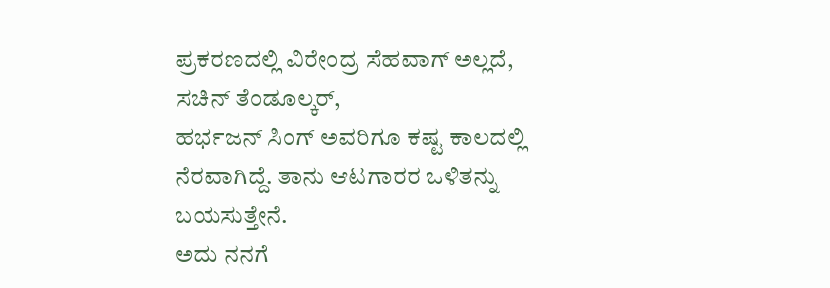ಪ್ರಕರಣದಲ್ಲಿ ವಿರೇಂದ್ರ ಸೆಹವಾಗ್ ಅಲ್ಲದೆ, ಸಚಿನ್ ತೆಂಡೂಲ್ಕರ್,
ಹರ್ಭಜನ್ ಸಿಂಗ್ ಅವರಿಗೂ ಕಷ್ಟ ಕಾಲದಲ್ಲಿ ನೆರವಾಗಿದ್ದೆ. ತಾನು ಆಟಗಾರರ ಒಳಿತನ್ನು ಬಯಸುತ್ತೇನೆ.
ಅದು ನನಗೆ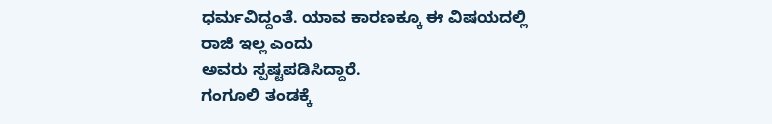ಧರ್ಮವಿದ್ದಂತೆ. ಯಾವ ಕಾರಣಕ್ಕೂ ಈ ವಿಷಯದಲ್ಲಿ ರಾಜಿ ಇಲ್ಲ ಎಂದು
ಅವರು ಸ್ಪಷ್ಟಪಡಿಸಿದ್ದಾರೆ.
ಗಂಗೂಲಿ ತಂಡಕ್ಕೆ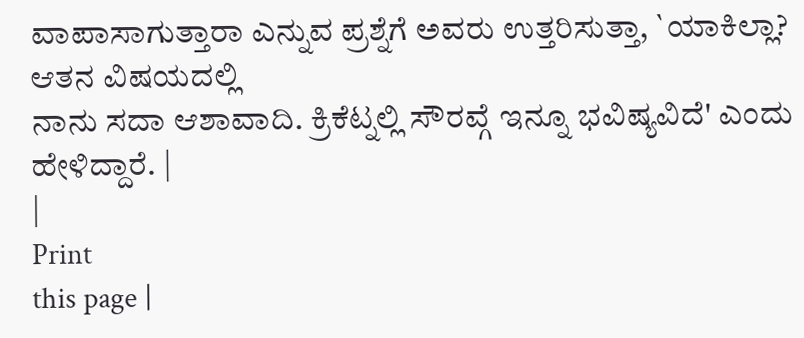ವಾಪಾಸಾಗುತ್ತಾರಾ ಎನ್ನುವ ಪ್ರಶ್ನೆಗೆ ಅವರು ಉತ್ತರಿಸುತ್ತಾ, `ಯಾಕಿಲ್ಲಾ? ಆತನ ವಿಷಯದಲ್ಲಿ
ನಾನು ಸದಾ ಆಶಾವಾದಿ. ಕ್ರಿಕೆಟ್ನಲ್ಲಿ ಸೌರವ್ಗೆ ಇನ್ನೂ ಭವಿಷ್ಯವಿದೆ' ಎಂದು ಹೇಳಿದ್ದಾರೆ. |
|
Print
this page |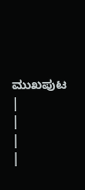ಮುಖಪುಟ |
|
|
|